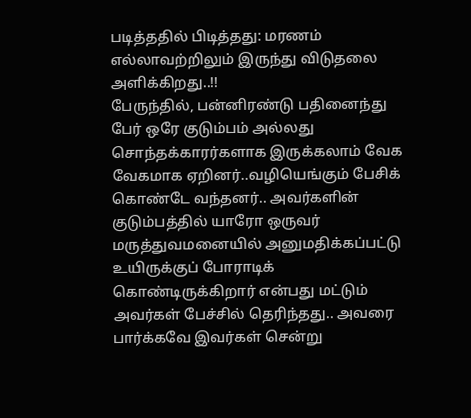படித்ததில் பிடித்தது: மரணம் எல்லாவற்றிலும் இருந்து விடுதலை அளிக்கிறது..!!
பேருந்தில், பன்னிரண்டு பதினைந்து பேர் ஒரே குடும்பம் அல்லது சொந்தக்காரர்களாக இருக்கலாம் வேக வேகமாக ஏறினர்..வழியெங்கும் பேசிக் கொண்டே வந்தனர்.. அவர்களின் குடும்பத்தில் யாரோ ஒருவர் மருத்துவமனையில் அனுமதிக்கப்பட்டு உயிருக்குப் போராடிக் கொண்டிருக்கிறார் என்பது மட்டும் அவர்கள் பேச்சில் தெரிந்தது.. அவரை பார்க்கவே இவர்கள் சென்று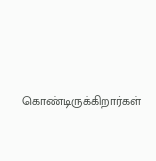கொண்டிருக்கிறார்கள்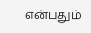என்பதும்